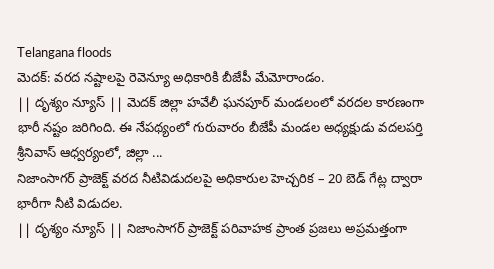Telangana floods
మెదక్: వరద నష్టాలపై రెవెన్యూ అధికారికి బీజేపీ మేమోరాండం.
|| దృశ్యం న్యూస్ || మెదక్ జిల్లా హవేలీ ఘనపూర్ మండలంలో వరదల కారణంగా భారీ నష్టం జరిగింది. ఈ నేపథ్యంలో గురువారం బీజేపీ మండల అధ్యక్షుడు వదలపర్తి శ్రీనివాస్ ఆధ్వర్యంలో, జిల్లా ...
నిజాంసాగర్ ప్రాజెక్ట్ వరద నీటివిడుదలపై అధికారుల హెచ్చరిక – 20 బెడ్ గేట్ల ద్వారా భారీగా నీటి విడుదల.
|| దృశ్యం న్యూస్ || నిజాంసాగర్ ప్రాజెక్ట్ పరివాహక ప్రాంత ప్రజలు అప్రమత్తంగా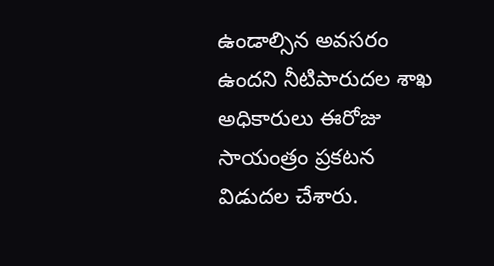ఉండాల్సిన అవసరం ఉందని నీటిపారుదల శాఖ అధికారులు ఈరోజు సాయంత్రం ప్రకటన విడుదల చేశారు.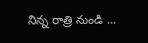నిన్న రాత్రి నుండి ...